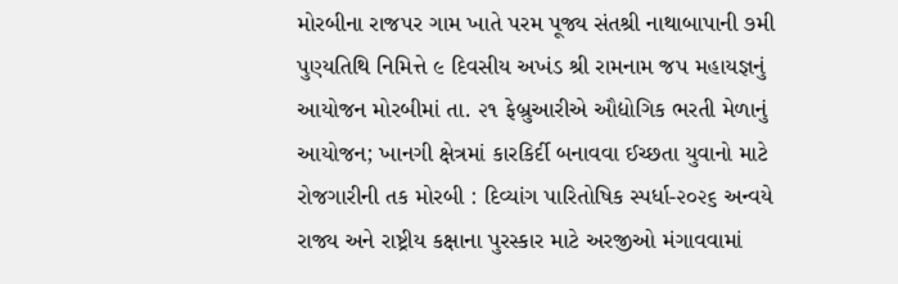મોરબીના રાજપર ગામ ખાતે પરમ પૂજ્ય સંતશ્રી નાથાબાપાની ૭મી પુણ્યતિથિ નિમિત્તે ૯ દિવસીય અખંડ શ્રી રામનામ જપ મહાયજ્ઞનું આયોજન મોરબીમાં તા. ૨૧ ફેબ્રુઆરીએ ઔદ્યોગિક ભરતી મેળાનું આયોજન; ખાનગી ક્ષેત્રમાં કારકિર્દી બનાવવા ઈચ્છતા યુવાનો માટે રોજગારીની તક મોરબી : દિવ્યાંગ પારિતોષિક સ્પર્ધા-૨૦૨૬ અન્વયે રાજ્ય અને રાષ્ટ્રીય કક્ષાના પુરસ્કાર માટે અરજીઓ મંગાવવામાં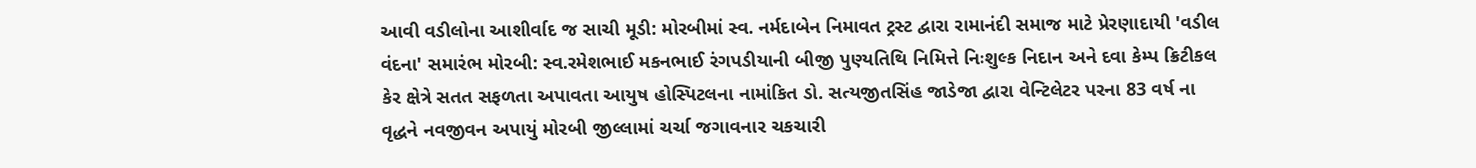આવી વડીલોના આશીર્વાદ જ સાચી મૂડી: મોરબીમાં સ્વ. નર્મદાબેન નિમાવત ટ્રસ્ટ દ્વારા રામાનંદી સમાજ માટે પ્રેરણાદાયી 'વડીલ વંદના' સમારંભ મોરબી: સ્વ.રમેશભાઈ મકનભાઈ રંગપડીયાની બીજી પુણ્યતિથિ નિમિત્તે નિઃશુલ્ક નિદાન અને દવા કેમ્પ ક્રિટીકલ કેર ક્ષેત્રે સતત સફળતા અપાવતા આયુષ હોસ્પિટલના નામાંકિત ડો. સત્યજીતસિંહ જાડેજા દ્વારા વેન્ટિલેટર પરના 83 વર્ષ ના વૃદ્ધને નવજીવન અપાયું મોરબી જીલ્લામાં ચર્ચા જગાવનાર ચકચારી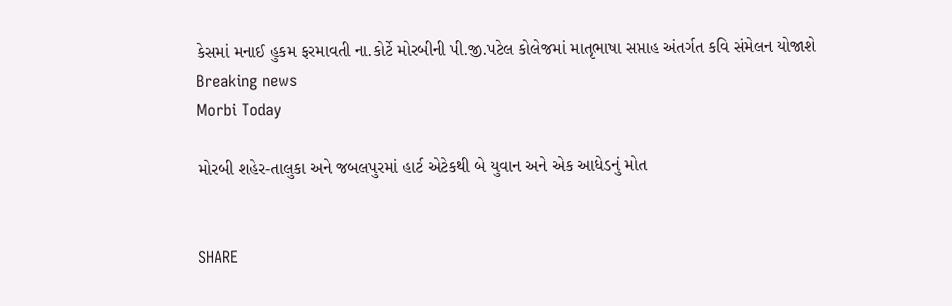કેસમાં મનાઈ હુકમ ફરમાવતી ના.કોર્ટે મોરબીની પી.જી.પટેલ કોલેજમાં માતૃભાષા સપ્તાહ અંતર્ગત કવિ સંમેલન યોજાશે
Breaking news
Morbi Today

મોરબી શહેર-તાલુકા અને જબલપુરમાં હાર્ટ એટેકથી બે યુવાન અને એક આધેડનું મોત


SHARE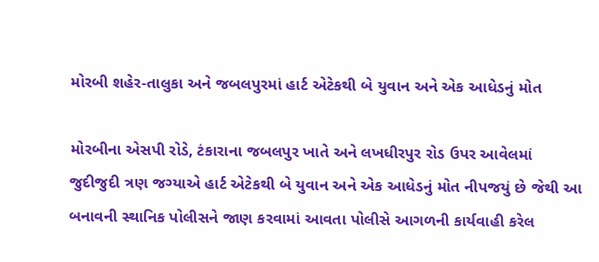મોરબી શહેર-તાલુકા અને જબલપુરમાં હાર્ટ એટેકથી બે યુવાન અને એક આધેડનું મોત

મોરબીના એસપી રોડે, ટંકારાના જબલપુર ખાતે અને લખધીરપુર રોડ ઉપર આવેલમાં જુદીજુદી ત્રણ જગ્યાએ હાર્ટ એટેકથી બે યુવાન અને એક આધેડનું મોત નીપજયું છે જેથી આ બનાવની સ્થાનિક પોલીસને જાણ કરવામાં આવતા પોલીસે આગળની કાર્યવાહી કરેલ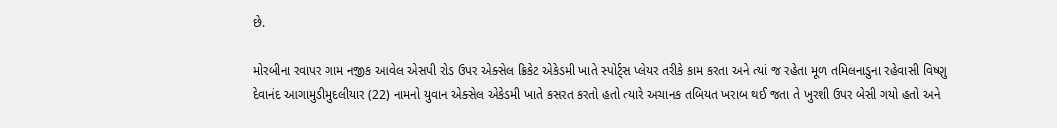છે.

મોરબીના રવાપર ગામ નજીક આવેલ એસપી રોડ ઉપર એક્સેલ ક્રિકેટ એકેડમી ખાતે સ્પોર્ટ્સ પ્લેયર તરીકે કામ કરતા અને ત્યાં જ રહેતા મૂળ તમિલનાડુના રહેવાસી વિષ્ણુ દેવાનંદ આગામુડીમુદલીયાર (22) નામનો યુવાન એક્સેલ એકેડમી ખાતે કસરત કરતો હતો ત્યારે અચાનક તબિયત ખરાબ થઈ જતા તે ખુરશી ઉપર બેસી ગયો હતો અને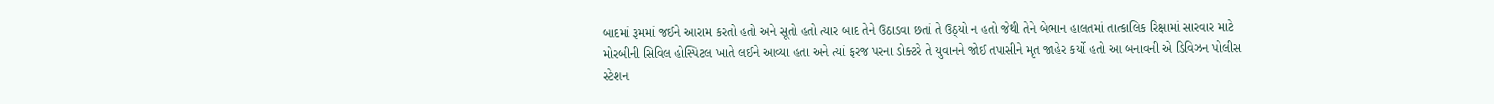બાદમાં રૂમમાં જઈને આરામ કરતો હતો અને સૂતો હતો ત્યાર બાદ તેને ઉઠાડવા છતાં તે ઉઠ્યો ન હતો જેથી તેને બેભાન હાલતમાં તાત્કાલિક રિક્ષામાં સારવાર માટે મોરબીની સિવિલ હોસ્પિટલ ખાતે લઈને આવ્યા હતા અને ત્યાં ફરજ પરના ડોક્ટરે તે યુવાનને જોઈ તપાસીને મૃત જાહેર કર્યો હતો આ બનાવની એ ડિવિઝન પોલીસ સ્ટેશન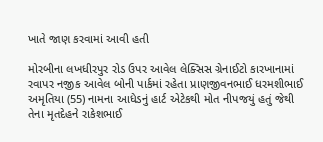ખાતે જાણ કરવામાં આવી હતી

મોરબીના લખધીરપુર રોડ ઉપર આવેલ લેક્સિસ ગ્રેનાઈટો કારખાનામાં રવાપર નજીક આવેલ બોની પાર્કમાં રહેતા પ્રાણજીવનભાઈ ધરમશીભાઈ અમૃતિયા (55) નામના આધેડનું હાર્ટ એટેકથી મોત નીપજયું હતું જેથી તેના મૃતદેહને રાકેશભાઈ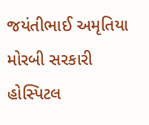જયંતીભાઈ અમૃતિયા મોરબી સરકારી હોસ્પિટલ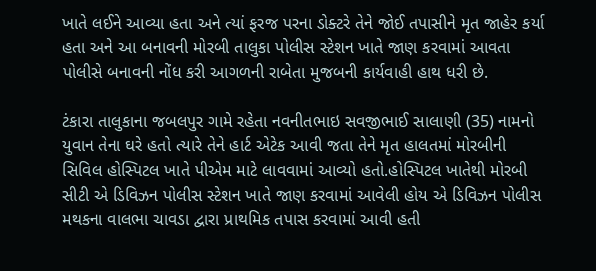ખાતે લઈને આવ્યા હતા અને ત્યાં ફરજ પરના ડોક્ટરે તેને જોઈ તપાસીને મૃત જાહેર કર્યા હતા અને આ બનાવની મોરબી તાલુકા પોલીસ સ્ટેશન ખાતે જાણ કરવામાં આવતા પોલીસે બનાવની નોંધ કરી આગળની રાબેતા મુજબની કાર્યવાહી હાથ ધરી છે.

ટંકારા તાલુકાના જબલપુર ગામે રહેતા નવનીતભાઇ સવજીભાઈ સાલાણી (35) નામનો યુવાન તેના ઘરે હતો ત્યારે તેને હાર્ટ એટેક આવી જતા તેને મૃત હાલતમાં મોરબીની સિવિલ હોસ્પિટલ ખાતે પીએમ માટે લાવવામાં આવ્યો હતો.હોસ્પિટલ ખાતેથી મોરબી સીટી એ ડિવિઝન પોલીસ સ્ટેશન ખાતે જાણ કરવામાં આવેલી હોય એ ડિવિઝન પોલીસ મથકના વાલભા ચાવડા દ્વારા પ્રાથમિક તપાસ કરવામાં આવી હતી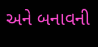અને બનાવની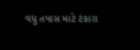વધુ તપાસ માટે ટંકારા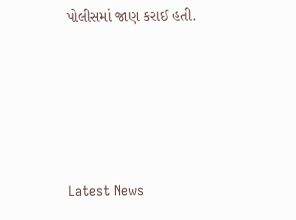પોલીસમાં જાણ કરાઈ હતી.








Latest News